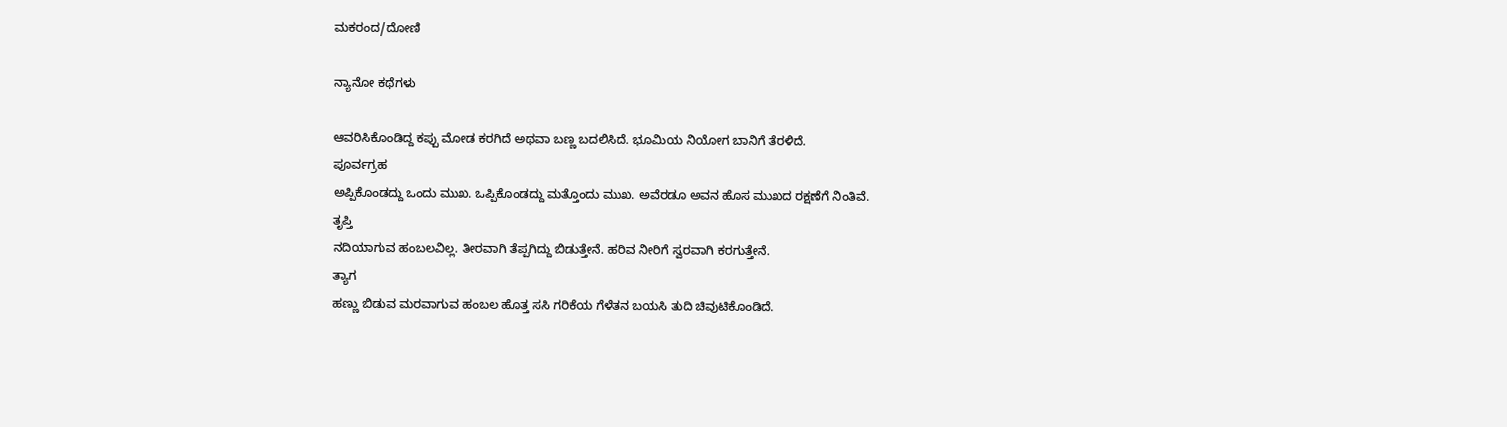ಮಕರಂದ/ದೋಣಿ

ನ್ಯಾನೋ ಕಥೆಗಳು

ಆವರಿಸಿಕೊಂಡಿದ್ದ ಕಪ್ಪು ಮೋಡ ಕರಗಿದೆ ಅಥವಾ ಬಣ್ಣ ಬದಲಿಸಿದೆ. ಭೂಮಿಯ ನಿಯೋಗ ಬಾನಿಗೆ ತೆರಳಿದೆ.
ಪೂರ್ವಗ್ರಹ
ಅಪ್ಪಿಕೊಂಡದ್ದು ಒಂದು ಮುಖ. ಒಪ್ಪಿಕೊಂಡದ್ದು ಮತ್ತೊಂದು ಮುಖ. ಅವೆರಡೂ ಅವನ ಹೊಸ ಮುಖದ ರಕ್ಷಣೆಗೆ ನಿಂತಿವೆ.
ತೃಪ್ತಿ
ನದಿಯಾಗುವ ಹಂಬಲವಿಲ್ಲ. ತೀರವಾಗಿ ತೆಪ್ಪಗಿದ್ದು ಬಿಡುತ್ತೇನೆ. ಹರಿವ ನೀರಿಗೆ ಸ್ವರವಾಗಿ ಕರಗುತ್ತೇನೆ.
ತ್ಯಾಗ
ಹಣ್ಣು ಬಿಡುವ ಮರವಾಗುವ ಹಂಬಲ ಹೊತ್ತ ಸಸಿ ಗರಿಕೆಯ ಗೆಳೆತನ ಬಯಸಿ ತುದಿ ಚಿವುಟಿಕೊಂಡಿದೆ.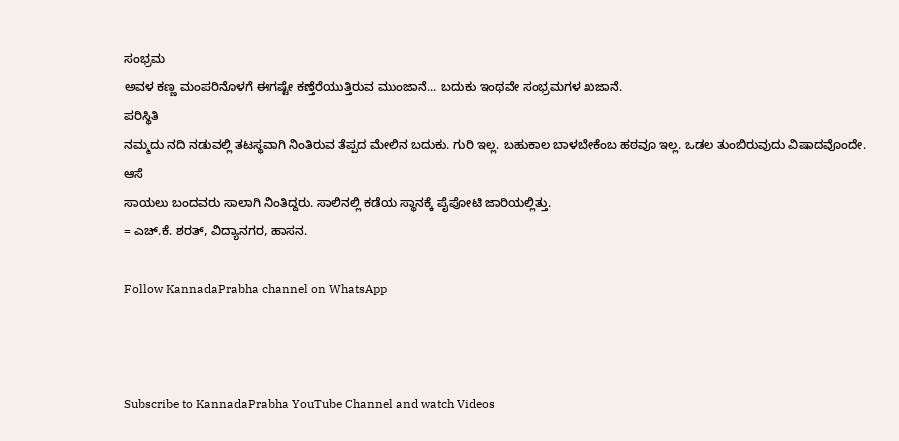ಸಂಭ್ರಮ
ಅವಳ ಕಣ್ಣ ಮಂಪರಿನೊಳಗೆ ಈಗಷ್ಟೇ ಕಣ್ತೆರೆಯುತ್ತಿರುವ ಮುಂಜಾನೆ... ಬದುಕು ಇಂಥವೇ ಸಂಭ್ರಮಗಳ ಖಜಾನೆ.
ಪರಿಸ್ಥಿತಿ
ನಮ್ಮದು ನದಿ ನಡುವಲ್ಲಿ ತಟಸ್ಥವಾಗಿ ನಿಂತಿರುವ ತೆಪ್ಪದ ಮೇಲಿನ ಬದುಕು. ಗುರಿ ಇಲ್ಲ. ಬಹುಕಾಲ ಬಾಳಬೇಕೆಂಬ ಹಠವೂ ಇಲ್ಲ. ಒಡಲ ತುಂಬಿರುವುದು ವಿಷಾದವೊಂದೇ.
ಆಸೆ
ಸಾಯಲು ಬಂದವರು ಸಾಲಾಗಿ ನಿಂತಿದ್ದರು. ಸಾಲಿನಲ್ಲಿ ಕಡೆಯ ಸ್ಥಾನಕ್ಕೆ ಪೈಪೋಟಿ ಜಾರಿಯಲ್ಲಿತ್ತು.
= ಎಚ್.ಕೆ. ಶರತ್, ವಿದ್ಯಾನಗರ, ಹಾಸನ.

Follow KannadaPrabha channel on WhatsApp



Subscribe to KannadaPrabha YouTube Channel and watch Videos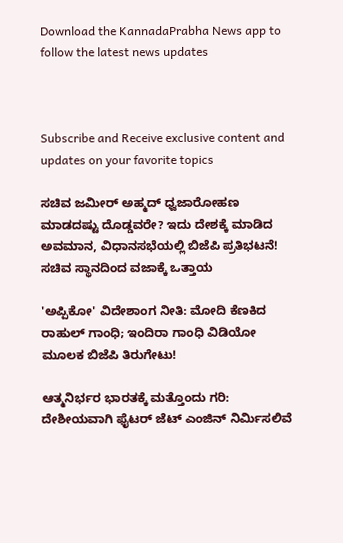Download the KannadaPrabha News app to follow the latest news updates



Subscribe and Receive exclusive content and updates on your favorite topics

ಸಚಿವ ಜಮೀರ್ ಅಹ್ಮದ್ ಧ್ವಜಾರೋಹಣ ಮಾಡದಷ್ಟು ದೊಡ್ಡವರೇ? ಇದು ದೇಶಕ್ಕೆ ಮಾಡಿದ ಅವಮಾನ, ವಿಧಾನಸಭೆಯಲ್ಲಿ ಬಿಜೆಪಿ ಪ್ರತಿಭಟನೆ! ಸಚಿವ ಸ್ಥಾನದಿಂದ ವಜಾಕ್ಕೆ ಒತ್ತಾಯ

'ಅಪ್ಪಿಕೋ' ವಿದೇಶಾಂಗ ನೀತಿ: ಮೋದಿ ಕೆಣಕಿದ ರಾಹುಲ್ ಗಾಂಧಿ; ಇಂದಿರಾ ಗಾಂಧಿ ವಿಡಿಯೋ ಮೂಲಕ ಬಿಜೆಪಿ ತಿರುಗೇಟು!

ಆತ್ಮನಿರ್ಭರ ಭಾರತಕ್ಕೆ ಮತ್ತೊಂದು ಗರಿ: ದೇಶೀಯವಾಗಿ ಫೈಟರ್ ಜೆಟ್ ಎಂಜಿನ್ ನಿರ್ಮಿಸಲಿವೆ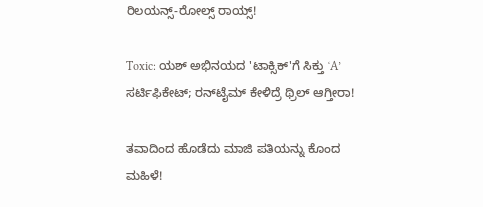ರಿಲಯನ್ಸ್-ರೋಲ್ಸ್ ರಾಯ್ಸ್!

Toxic: ಯಶ್ ಅಭಿನಯದ 'ಟಾಕ್ಸಿಕ್'ಗೆ ಸಿಕ್ತು ʻA’ ಸರ್ಟಿಫಿಕೇಟ್; ರನ್‌ಟೈಮ್‌ ಕೇಳಿದ್ರೆ ಥ್ರಿಲ್‌ ಆಗ್ತೀರಾ!

ತವಾದಿಂದ ಹೊಡೆದು ಮಾಜಿ ಪತಿಯನ್ನು ಕೊಂದ ಮಹಿಳೆ!